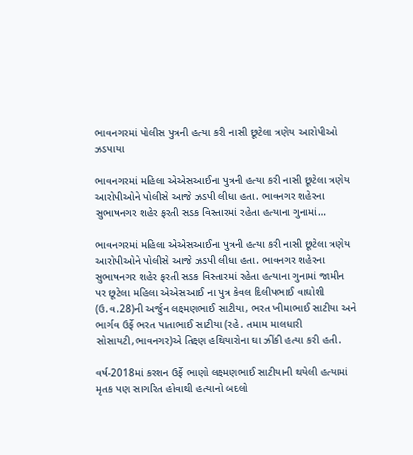ભાવનગરમાં પોલીસ પુત્રની હત્યા કરી નાસી છૂટેલા ત્રણેય આરોપીઓ ઝડપાયા

ભાવનગરમાં મહિલા એએસઆઈના પુત્રની હત્યા કરી નાસી છૂટેલા ત્રણેય આરોપીઓને પોલીસે આજે ઝડપી લીધા હતા. ભાવનગર શહેરના સુભાષનગર શહેર ફરતી સડક વિસ્તારમાં રહેતા હત્યાના ગુનામાં…

ભાવનગરમાં મહિલા એએસઆઈના પુત્રની હત્યા કરી નાસી છૂટેલા ત્રણેય આરોપીઓને પોલીસે આજે ઝડપી લીધા હતા. ભાવનગર શહેરના સુભાષનગર શહેર ફરતી સડક વિસ્તારમાં રહેતા હત્યાના ગુનામાં જામીન પર છૂટેલા મહિલા એએસઆઈ ના પુત્ર કેવલ દિલીપભાઈ વાઘોશી (ઉ.વ.28)ની અર્જુન લક્ષ્મણભાઈ સાટીયા, ભરત ખીમાભાઈ સાટીયા અને ભાર્ગવ ઉર્ફે ભરત પાતાભાઈ સાટીયા (રહે. તમામ માલધારી સોસાયટી,ભાવનગર)એ તિક્ષ્ણ હથિયારોના ઘા ઝીંકી હત્યા કરી હતી.

વર્ષ-2018માં કરશન ઉર્ફે ભાણો લક્ષ્મણભાઈ સાટીયાની થયેલી હત્યામાં મૃતક પણ સાગરિત હોવાથી હત્યાનો બદલો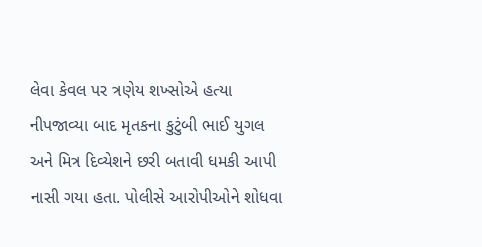લેવા કેવલ પર ત્રણેય શખ્સોએ હત્યા નીપજાવ્યા બાદ મૃતકના કુટુંબી ભાઈ યુગલ અને મિત્ર દિવ્યેશને છરી બતાવી ધમકી આપી નાસી ગયા હતા. પોલીસે આરોપીઓને શોધવા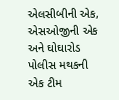એલસીબીની એક, એસઓજીની એક અને ઘોઘારોડ પોલીસ મથકની એક ટીમ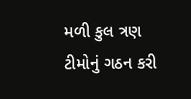મળી કુલ ત્રણ ટીમોનું ગઠન કરી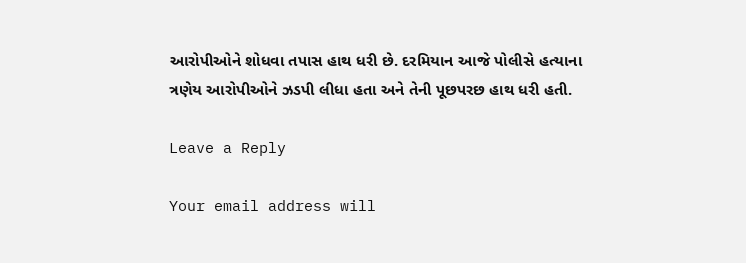આરોપીઓને શોધવા તપાસ હાથ ધરી છે. દરમિયાન આજે પોલીસે હત્યાના ત્રણેય આરોપીઓને ઝડપી લીધા હતા અને તેની પૂછપરછ હાથ ધરી હતી.

Leave a Reply

Your email address will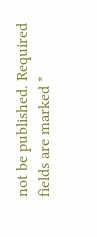not be published. Required fields are marked *